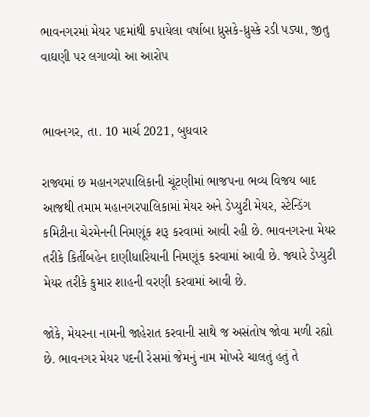ભાવનગરમાં મેયર પદમાંથી કપાયેલા વર્ષાબા ધ્રુસકે-ધ્રુસ્કે રડી પડ્યા, જીતુ વાઘણી પર લગાવ્યો આ આરોપ


ભાવનગર, તા. 10 માર્ચ 2021, બુધવાર

રાજ્યમાં છ મહાનગરપાલિકાની ચૂંટણીમાં ભાજપના ભવ્ય વિજય બાદ આજથી તમામ મહાનગરપાલિકામાં મેયર અને ડેપ્યુટી મેયર, સ્ટેન્ડિંગ કમિટીના ચેરમેનની નિમણૂંક શરૂ કરવામાં આવી રહી છે. ભાવનગરના મેયર તરીકે કિર્તીબહેન દાણીધારિયાની નિમણૂંક કરવામાં આવી છે. જ્યારે ડેપ્યુટી મેયર તરીકે કુમાર શાહની વરણી કરવામાં આવી છે.

જોકે, મેયરના નામની જાહેરાત કરવાની સાથે જ અસંતોષ જોવા મળી રહ્યો છે. ભાવનગર મેયર પદની રેસમાં જેમનું નામ મોખરે ચાલતું હતું તે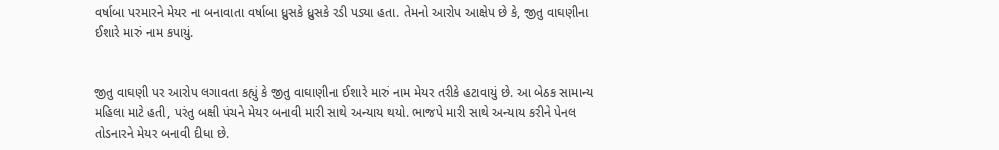વર્ષાબા પરમારને મેયર ના બનાવાતા વર્ષાબા ધ્રુસકે ધ્રુસકે રડી પડ્યા હતા. તેમનો આરોપ આક્ષેપ છે કે, જીતુ વાઘણીના ઈશારે મારું નામ કપાયું.


જીતુ વાઘણી પર આરોપ લગાવતા કહ્યું કે જીતુ વાઘાણીના ઈશારે મારું નામ મેયર તરીકે હટાવાયું છે. આ બેઠક સામાન્ય મહિલા માટે હતી, પરંતુ બક્ષી પંચને મેયર બનાવી મારી સાથે અન્યાય થયો. ભાજપે મારી સાથે અન્યાય કરીને પેનલ તોડનારને મેયર બનાવી દીધા છે.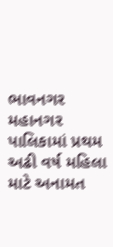ભાવનગર મહાનગર પાલિકામાં પ્રથમ અઢી વર્ષ મહિલા માટે અનામત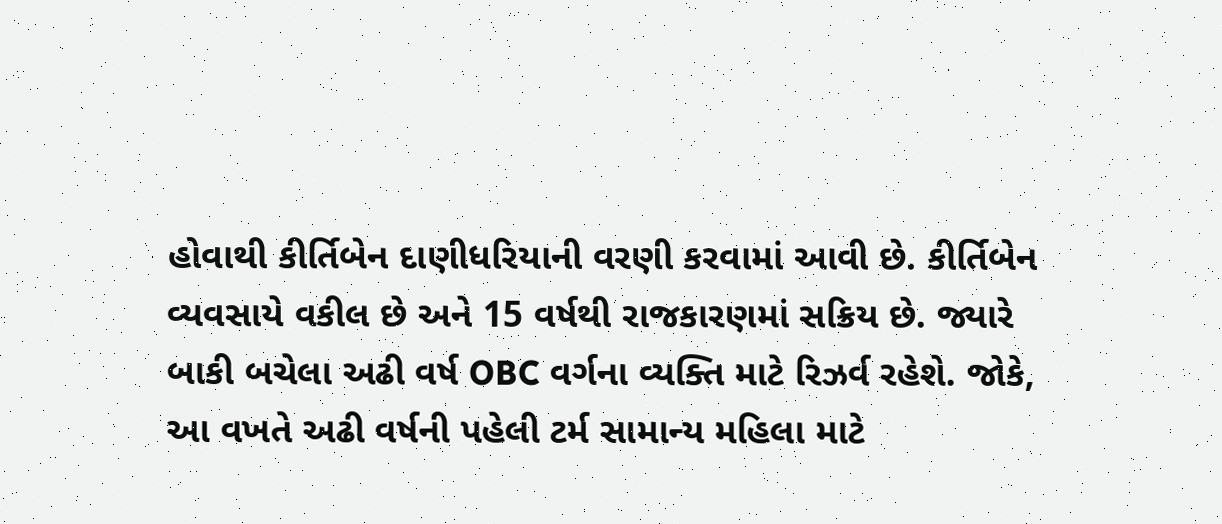હોવાથી કીર્તિબેન દાણીધરિયાની વરણી કરવામાં આવી છે. કીર્તિબેન વ્યવસાયે વકીલ છે અને 15 વર્ષથી રાજકારણમાં સક્રિય છે. જ્યારે બાકી બચેલા અઢી વર્ષ OBC વર્ગના વ્યક્તિ માટે રિઝર્વ રહેશે. જોકે, આ વખતે અઢી વર્ષની પહેલી ટર્મ સામાન્ય મહિલા માટે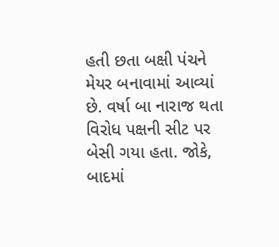હતી છતા બક્ષી પંચને મેયર બનાવામાં આવ્યાં છે. વર્ષા બા નારાજ થતા વિરોધ પક્ષની સીટ પર બેસી ગયા હતા. જોકે, બાદમાં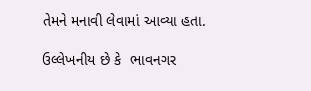તેમને મનાવી લેવામાં આવ્યા હતા.

ઉલ્લેખનીય છે કે  ભાવનગર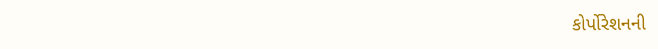કોર્પોરેશનની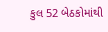કુલ 52 બેઠકોમાંથી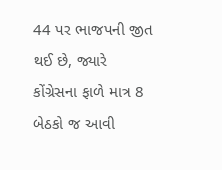44 પર ભાજપની જીત થઈ છે, જ્યારે કોંગ્રેસના ફાળે માત્ર 8 બેઠકો જ આવી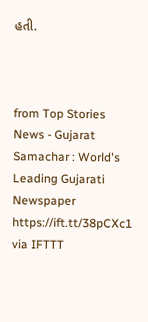હતી.



from Top Stories News - Gujarat Samachar : World's Leading Gujarati Newspaper https://ift.tt/38pCXc1
via IFTTT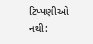ટિપ્પણીઓ નથી: